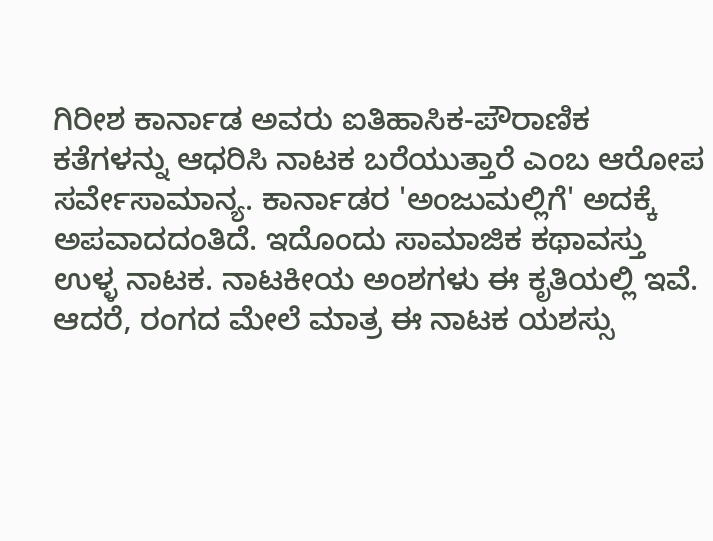ಗಿರೀಶ ಕಾರ್ನಾಡ ಅವರು ಐತಿಹಾಸಿಕ-ಪೌರಾಣಿಕ ಕತೆಗಳನ್ನು ಆಧರಿಸಿ ನಾಟಕ ಬರೆಯುತ್ತಾರೆ ಎಂಬ ಆರೋಪ ಸರ್ವೇಸಾಮಾನ್ಯ. ಕಾರ್ನಾಡರ 'ಅಂಜುಮಲ್ಲಿಗೆ' ಅದಕ್ಕೆ ಅಪವಾದದಂತಿದೆ. ಇದೊಂದು ಸಾಮಾಜಿಕ ಕಥಾವಸ್ತು ಉಳ್ಳ ನಾಟಕ. ನಾಟಕೀಯ ಅಂಶಗಳು ಈ ಕೃತಿಯಲ್ಲಿ ಇವೆ. ಆದರೆ, ರಂಗದ ಮೇಲೆ ಮಾತ್ರ ಈ ನಾಟಕ ಯಶಸ್ಸು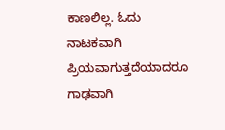ಕಾಣಲಿಲ್ಲ. ಓದು ನಾಟಕವಾಗಿ ಪ್ರಿಯವಾಗುತ್ತದೆಯಾದರೂ ಗಾಢವಾಗಿ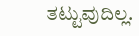ತಟ್ಟುವುದಿಲ್ಲ.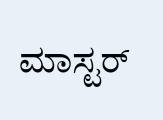ಮಾಸ್ಟರ್